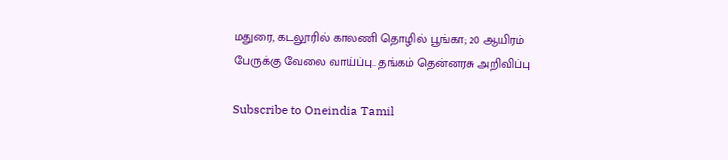மதுரை, கடலூரில் காலணி தொழில் பூங்கா; 20 ஆயிரம் பேருக்கு வேலை வாய்ப்பு.. தங்கம் தென்னரசு அறிவிப்பு

Subscribe to Oneindia Tamil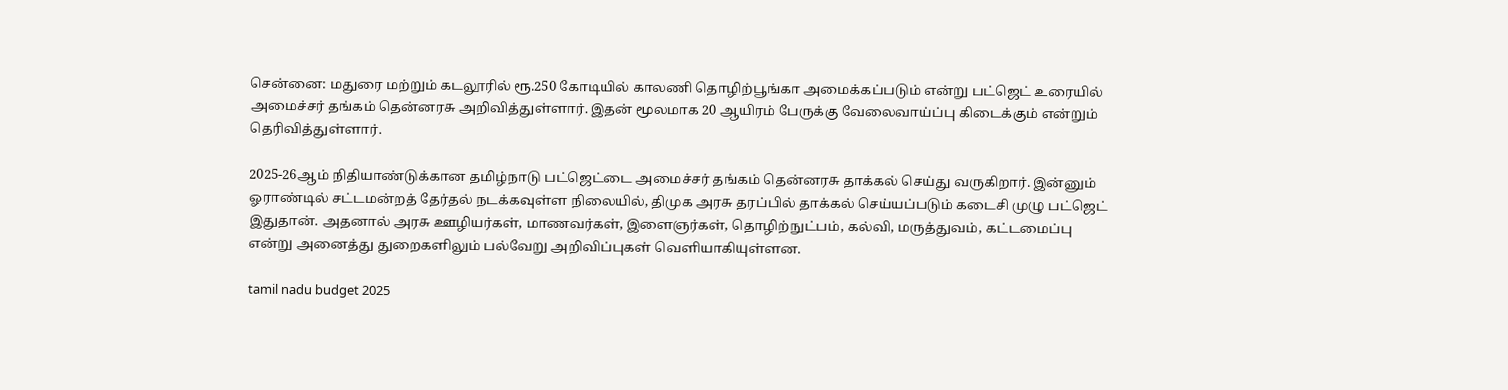சென்னை: மதுரை மற்றும் கடலூரில் ரூ.250 கோடியில் காலணி தொழிற்பூங்கா அமைக்கப்படும் என்று பட்ஜெட் உரையில் அமைச்சர் தங்கம் தென்னரசு அறிவித்துள்ளார். இதன் மூலமாக 20 ஆயிரம் பேருக்கு வேலைவாய்ப்பு கிடைக்கும் என்றும் தெரிவித்துள்ளார்.

2025-26ஆம் நிதியாண்டுக்கான தமிழ்நாடு பட்ஜெட்டை அமைச்சர் தங்கம் தென்னரசு தாக்கல் செய்து வருகிறார். இன்னும் ஓராண்டில் சட்டமன்றத் தேர்தல் நடக்கவுள்ள நிலையில், திமுக அரசு தரப்பில் தாக்கல் செய்யப்படும் கடைசி முழு பட்ஜெட் இதுதான். அதனால் அரசு ஊழியர்கள், மாணவர்கள், இளைஞர்கள், தொழிற்நுட்பம், கல்வி, மருத்துவம், கட்டமைப்பு என்று அனைத்து துறைகளிலும் பல்வேறு அறிவிப்புகள் வெளியாகியுள்ளன.

tamil nadu budget 2025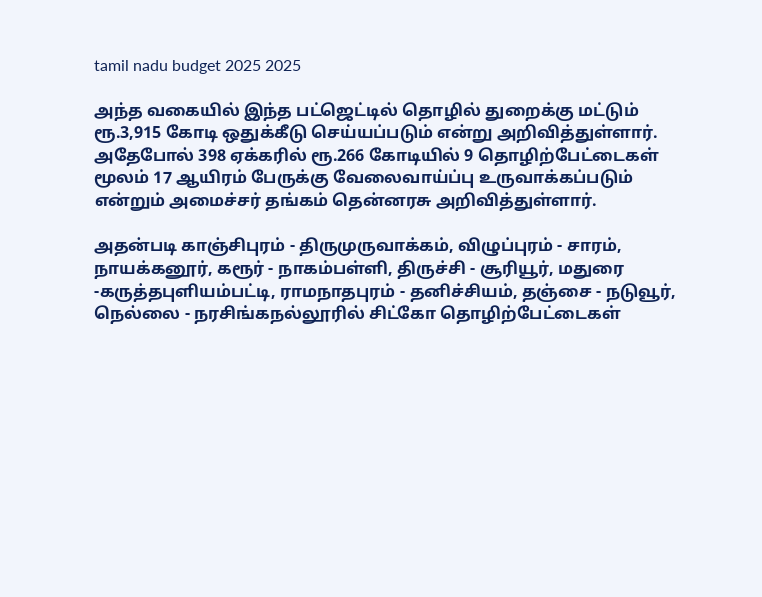tamil nadu budget 2025 2025

அந்த வகையில் இந்த பட்ஜெட்டில் தொழில் துறைக்கு மட்டும் ரூ.3,915 கோடி ஒதுக்கீடு செய்யப்படும் என்று அறிவித்துள்ளார். அதேபோல் 398 ஏக்கரில் ரூ.266 கோடியில் 9 தொழிற்பேட்டைகள் மூலம் 17 ஆயிரம் பேருக்கு வேலைவாய்ப்பு உருவாக்கப்படும் என்றும் அமைச்சர் தங்கம் தென்னரசு அறிவித்துள்ளார்.

அதன்படி காஞ்சிபுரம் - திருமுருவாக்கம், விழுப்புரம் - சாரம், நாயக்கனூர், கரூர் - நாகம்பள்ளி, திருச்சி - சூரியூர், மதுரை -கருத்தபுளியம்பட்டி, ராமநாதபுரம் - தனிச்சியம், தஞ்சை - நடுவூர், நெல்லை - நரசிங்கநல்லூரில் சிட்கோ தொழிற்பேட்டைகள்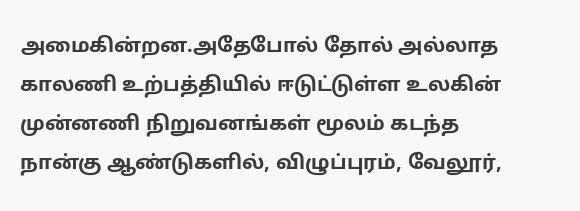அமைகின்றன.அதேபோல் தோல் அல்லாத காலணி உற்பத்தியில் ஈடுட்டுள்ள உலகின் முன்னணி நிறுவனங்கள் மூலம் கடந்த நான்கு ஆண்டுகளில், விழுப்புரம், வேலூர்,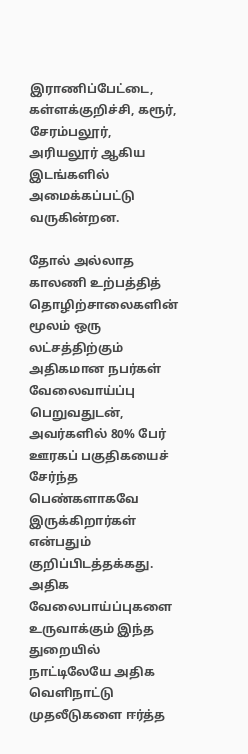இராணிப்பேட்டை, கள்ளக்குறிச்சி, கரூர், சேரம்பலூர், அரியலூர் ஆகிய இடங்களில் அமைக்கப்பட்டு வருகின்றன.

தோல் அல்லாத காலணி உற்பத்தித் தொழிற்சாலைகளின் மூலம் ஒரு லட்சத்திற்கும் அதிகமான நபர்கள் வேலைவாய்ப்பு பெறுவதுடன், அவர்களில் 80% பேர் ஊரகப் பகுதிகயைச் சேர்ந்த பெண்களாகவே இருக்கிறார்கள் என்பதும் குறிப்பிடத்தக்கது. அதிக வேலைபாய்ப்புகளை உருவாக்கும் இந்த துறையில் நாட்டிலேயே அதிக வெளிநாட்டு முதலீடுகளை ஈர்த்த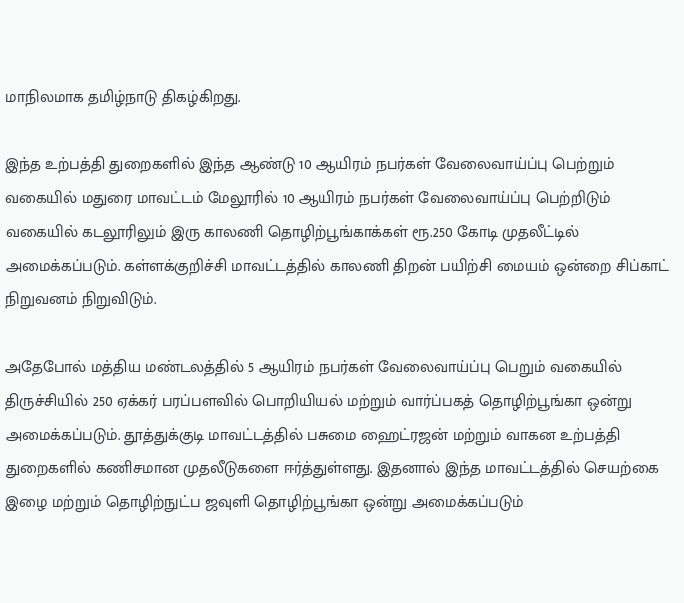மாநிலமாக தமிழ்நாடு திகழ்கிறது.

இந்த உற்பத்தி துறைகளில் இந்த ஆண்டு 10 ஆயிரம் நபர்கள் வேலைவாய்ப்பு பெற்றும் வகையில் மதுரை மாவட்டம் மேலூரில் 10 ஆயிரம் நபர்கள் வேலைவாய்ப்பு பெற்றிடும் வகையில் கடலூரிலும் இரு காலணி தொழிற்பூங்காக்கள் ரூ.250 கோடி முதலீட்டில் அமைக்கப்படும். கள்ளக்குறிச்சி மாவட்டத்தில் காலணி திறன் பயிற்சி மையம் ஒன்றை சிப்காட் நிறுவனம் நிறுவிடும்.

அதேபோல் மத்திய மண்டலத்தில் 5 ஆயிரம் நபர்கள் வேலைவாய்ப்பு பெறும் வகையில் திருச்சியில் 250 ஏக்கர் பரப்பளவில் பொறியியல் மற்றும் வார்ப்பகத் தொழிற்பூங்கா ஒன்று அமைக்கப்படும். தூத்துக்குடி மாவட்டத்தில் பசுமை ஹைட்ரஜன் மற்றும் வாகன உற்பத்தி துறைகளில் கணிசமான முதலீடுகளை ஈர்த்துள்ளது. இதனால் இந்த மாவட்டத்தில் செயற்கை இழை மற்றும் தொழிற்நுட்ப ஜவுளி தொழிற்பூங்கா ஒன்று அமைக்கப்படும்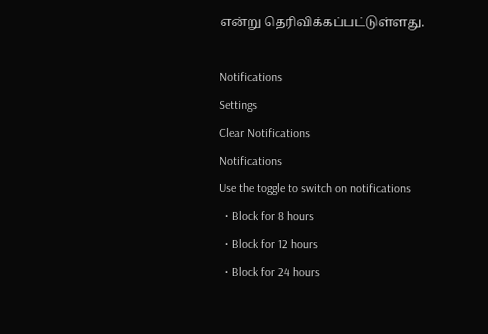என்று தெரிவிக்கப்பட்டுள்ளது.

Notifications
Settings
Clear Notifications
Notifications
Use the toggle to switch on notifications
  • Block for 8 hours
  • Block for 12 hours
  • Block for 24 hours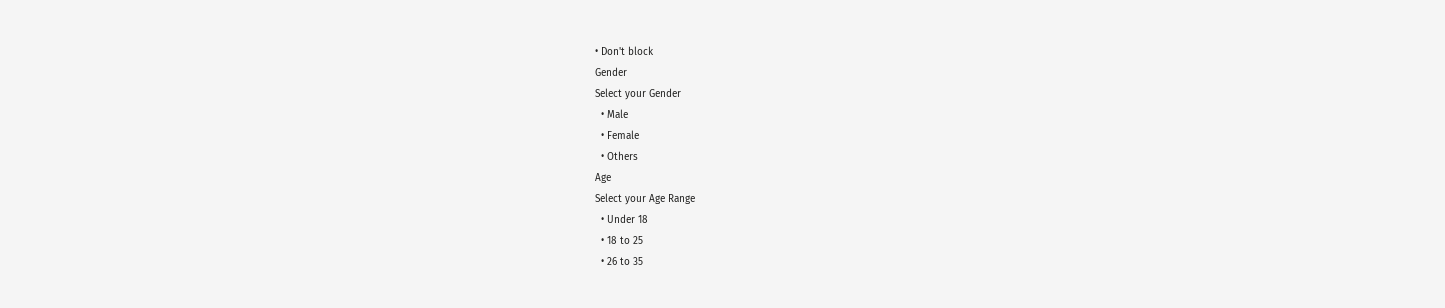• Don't block
Gender
Select your Gender
  • Male
  • Female
  • Others
Age
Select your Age Range
  • Under 18
  • 18 to 25
  • 26 to 35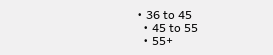• 36 to 45
  • 45 to 55
  • 55+